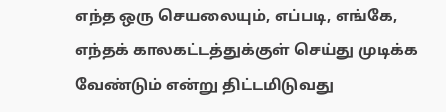எந்த ஒரு செயலையும், எப்படி, எங்கே, எந்தக் காலகட்டத்துக்குள் செய்து முடிக்க வேண்டும் என்று திட்டமிடுவது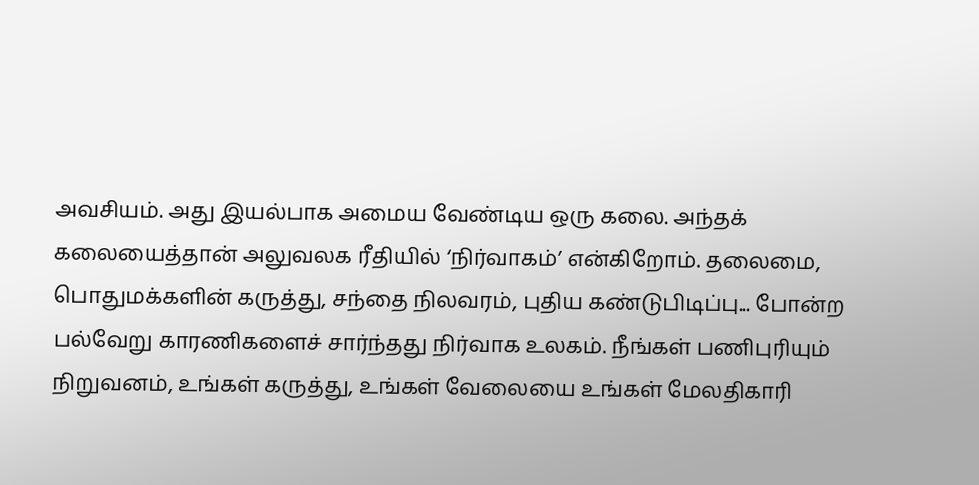அவசியம். அது இயல்பாக அமைய வேண்டிய ஒரு கலை. அந்தக் கலையைத்தான் அலுவலக ரீதியில் ‘நிர்வாகம்’ என்கிறோம். தலைமை, பொதுமக்களின் கருத்து, சந்தை நிலவரம், புதிய கண்டுபிடிப்பு... போன்ற பல்வேறு காரணிகளைச் சார்ந்தது நிர்வாக உலகம். நீங்கள் பணிபுரியும் நிறுவனம், உங்கள் கருத்து, உங்கள் வேலையை உங்கள் மேலதிகாரி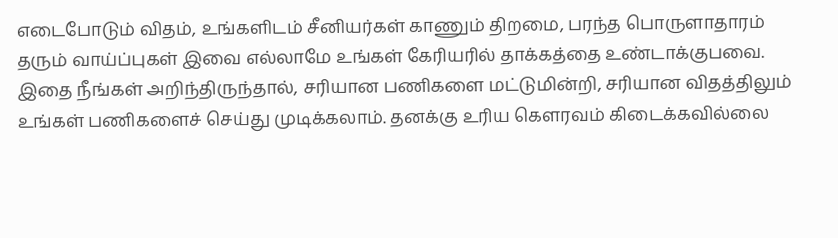எடைபோடும் விதம், உங்களிடம் சீனியர்கள் காணும் திறமை, பரந்த பொருளாதாரம் தரும் வாய்ப்புகள் இவை எல்லாமே உங்கள் கேரியரில் தாக்கத்தை உண்டாக்குபவை. இதை நீங்கள் அறிந்திருந்தால், சரியான பணிகளை மட்டுமின்றி, சரியான விதத்திலும் உங்கள் பணிகளைச் செய்து முடிக்கலாம். தனக்கு உரிய கௌரவம் கிடைக்கவில்லை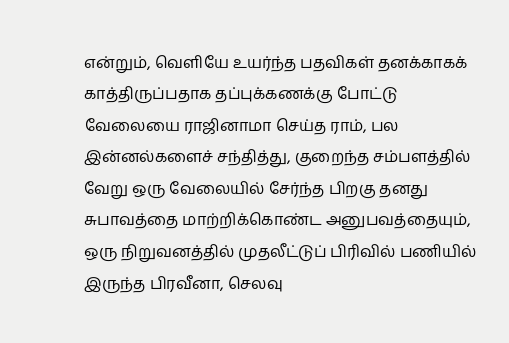என்றும், வெளியே உயர்ந்த பதவிகள் தனக்காகக் காத்திருப்பதாக தப்புக்கணக்கு போட்டு வேலையை ராஜினாமா செய்த ராம், பல இன்னல்களைச் சந்தித்து, குறைந்த சம்பளத்தில் வேறு ஒரு வேலையில் சேர்ந்த பிறகு தனது சுபாவத்தை மாற்றிக்கொண்ட அனுபவத்தையும், ஒரு நிறுவனத்தில் முதலீட்டுப் பிரிவில் பணியில் இருந்த பிரவீனா, செலவு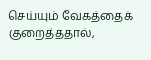செய்யும் வேகத்தைக் குறைத்ததால்,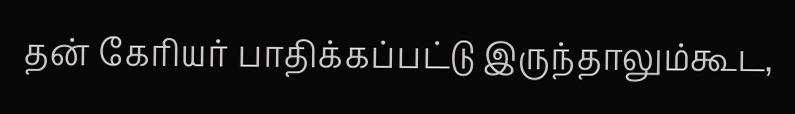தன் கேரியர் பாதிக்கப்பட்டு இருந்தாலும்கூட,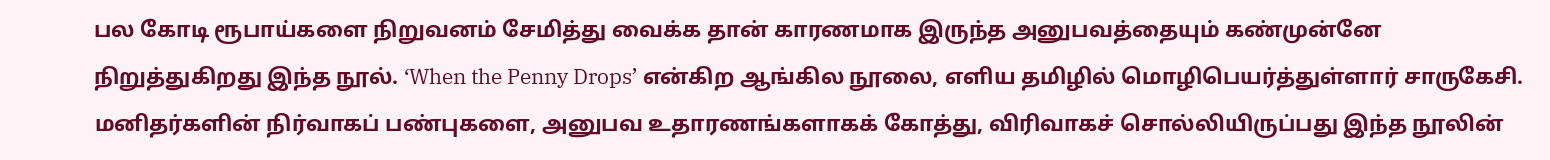பல கோடி ரூபாய்களை நிறுவனம் சேமித்து வைக்க தான் காரணமாக இருந்த அனுபவத்தையும் கண்முன்னே நிறுத்துகிறது இந்த நூல். ‘When the Penny Drops’ என்கிற ஆங்கில நூலை, எளிய தமிழில் மொழிபெயர்த்துள்ளார் சாருகேசி. மனிதர்களின் நிர்வாகப் பண்புகளை, அனுபவ உதாரணங்களாகக் கோத்து, விரிவாகச் சொல்லியிருப்பது இந்த நூலின்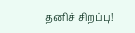தனிச் சிறப்பு!